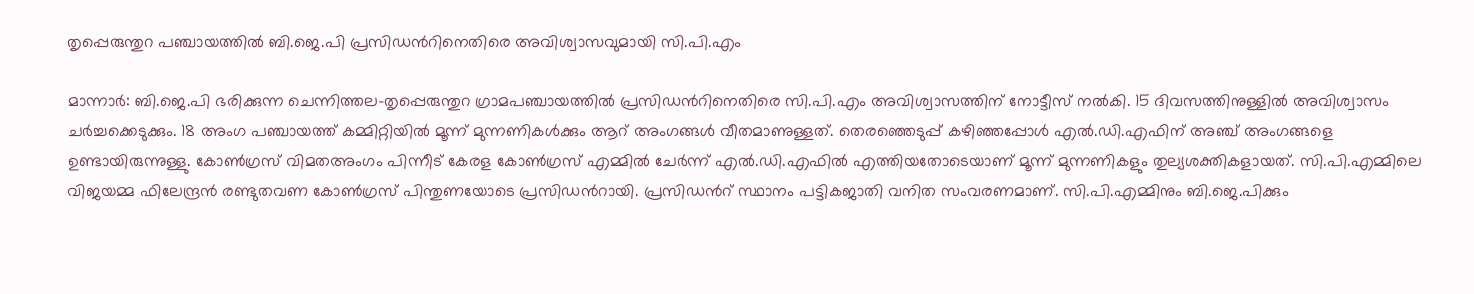തൃപ്പെരുന്തുറ പഞ്ചായത്തിൽ ബി.ജെ.പി പ്രസിഡന്‍റിനെതിരെ അവിശ്വാസവുമായി സി.പി.എം

മാന്നാർ: ബി.ജെ.പി ഭരിക്കുന്ന ചെന്നിത്തല-തൃപ്പെരുന്തുറ ഗ്രാമപഞ്ചായത്തിൽ പ്രസിഡന്‍റിനെതിരെ സി.പി.എം അവിശ്വാസത്തിന് നോട്ടീസ് നൽകി. 15 ദിവസത്തിനുള്ളിൽ അവിശ്വാസം ചർച്ചക്കെടുക്കും. 18 അംഗ പഞ്ചായത്ത് കമ്മിറ്റിയിൽ മൂന്ന് മുന്നണികൾക്കും ആറ് അംഗങ്ങൾ വീതമാണുള്ളത്. തെരഞ്ഞെടുപ്പ് കഴിഞ്ഞപ്പോൾ എൽ.ഡി.എഫിന് അഞ്ച് അംഗങ്ങളെ ഉണ്ടായിരുന്നുള്ളു. കോൺഗ്രസ് വിമതഅംഗം പിന്നീട് കേരള കോൺഗ്രസ് എമ്മിൽ ചേർന്ന് എൽ.ഡി.എഫിൽ എത്തിയതോടെയാണ് മൂന്ന് മുന്നണികളും തുല്യശക്തികളായത്. സി.പി.എമ്മിലെ വിജയമ്മ ഫിലേന്ദ്രൻ രണ്ടുതവണ കോൺഗ്രസ് പിന്തുണയോടെ പ്രസിഡന്‍റായി. പ്രസിഡന്‍റ് സ്ഥാനം പട്ടികജാതി വനിത സംവരണമാണ്. സി.പി.എമ്മിനും ബി.ജെ.പിക്കും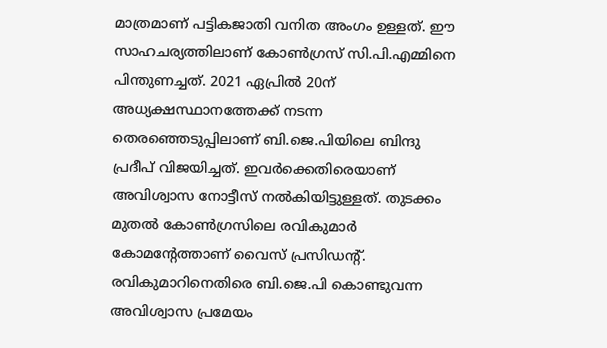മാത്രമാണ് പട്ടികജാതി വനിത അംഗം ഉള്ളത്. ഈ സാഹചര്യത്തിലാണ് കോ‍ൺഗ്രസ് സി.പി.എമ്മിനെ പിന്തുണച്ചത്. 2021 ഏപ്രിൽ 20ന് അധ്യക്ഷസ്ഥാനത്തേക്ക് നടന്ന തെരഞ്ഞെടുപ്പിലാണ് ബി.ജെ.പിയിലെ ബിന്ദു പ്രദീപ് വിജയിച്ചത്. ഇവർക്കെതിരെയാണ് അവിശ്വാസ നോട്ടീസ് നൽകിയിട്ടുള്ളത്. തുടക്കം മുതൽ കോൺഗ്രസിലെ രവികുമാർ കോമന്‍റേത്താണ് വൈസ് പ്രസിഡന്‍റ്. രവികുമാറിനെതിരെ ബി.ജെ.പി കൊണ്ടുവന്ന അവിശ്വാസ പ്രമേയം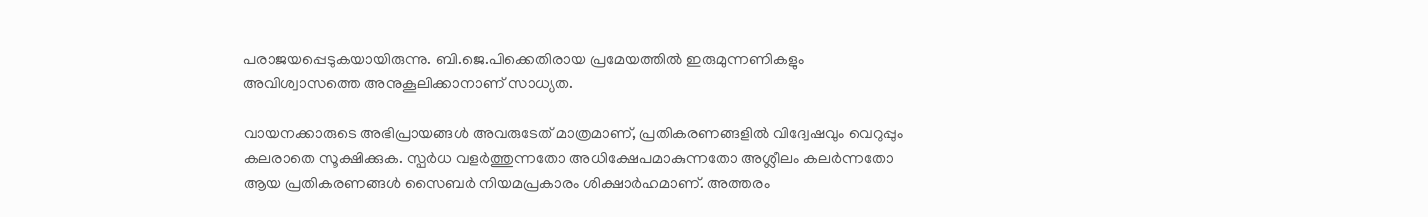പരാജയപ്പെടുകയായിരുന്നു. ബി.ജെ.പിക്കെതിരായ പ്രമേയത്തിൽ ഇരുമുന്നണികളും അവിശ്വാസത്തെ അനുകൂലിക്കാനാണ് സാധ്യത.

വായനക്കാരുടെ അഭിപ്രായങ്ങള്‍ അവരുടേത് മാത്രമാണ്, പ്രതികരണങ്ങളിൽ വിദ്വേഷവും വെറുപ്പും കലരാതെ സൂക്ഷിക്കുക. സ്പർധ വളർത്തുന്നതോ അധിക്ഷേപമാകുന്നതോ അശ്ലീലം കലർന്നതോ ആയ പ്രതികരണങ്ങൾ സൈബർ നിയമപ്രകാരം ശിക്ഷാർഹമാണ്. അത്തരം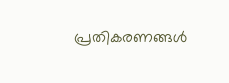പ്രതികരണങ്ങൾ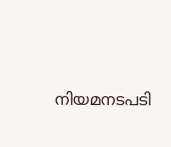നിയമനടപടി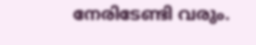നേരിടേണ്ടി വരും.